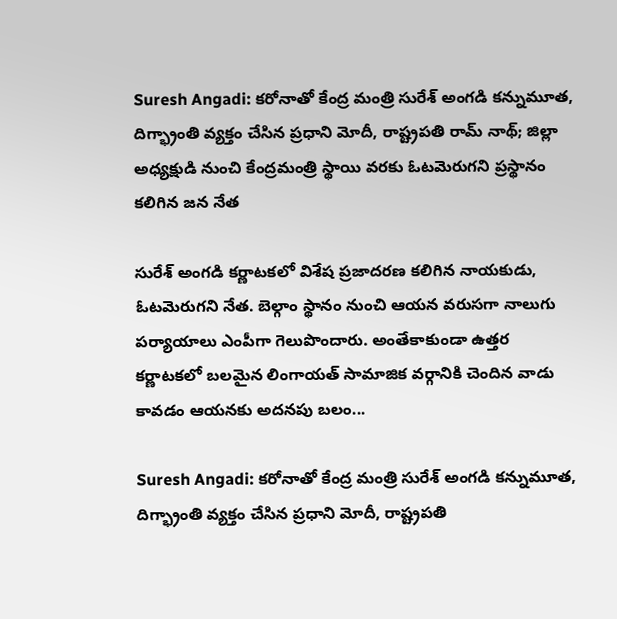Suresh Angadi: కరోనాతో కేంద్ర మంత్రి సురేశ్ అంగడి కన్నుమూత, దిగ్భ్రాంతి వ్యక్తం చేసిన ప్రధాని మోదీ, రాష్ట్రపతి రామ్ నాథ్; జిల్లా అధ్యక్షుడి నుంచి కేంద్రమంత్రి స్థాయి వరకు ఓటమెరుగని ప్రస్థానం కలిగిన జన నేత

సురేశ్ అంగడి కర్ణాటకలో విశేష ప్రజాదరణ కలిగిన నాయకుడు, ఓటమెరుగని నేత. బెల్గాం స్థానం నుంచి ఆయన వరుసగా నాలుగు పర్యాయాలు ఎంపీగా గెలుపొందారు. అంతేకాకుండా ఉత్తర కర్ణాటకలో బలమైన లింగాయత్ సామాజిక వర్గానికి చెందిన వాడు కావడం ఆయనకు అదనపు బలం...

Suresh Angadi: కరోనాతో కేంద్ర మంత్రి సురేశ్ అంగడి కన్నుమూత, దిగ్భ్రాంతి వ్యక్తం చేసిన ప్రధాని మోదీ, రాష్ట్రపతి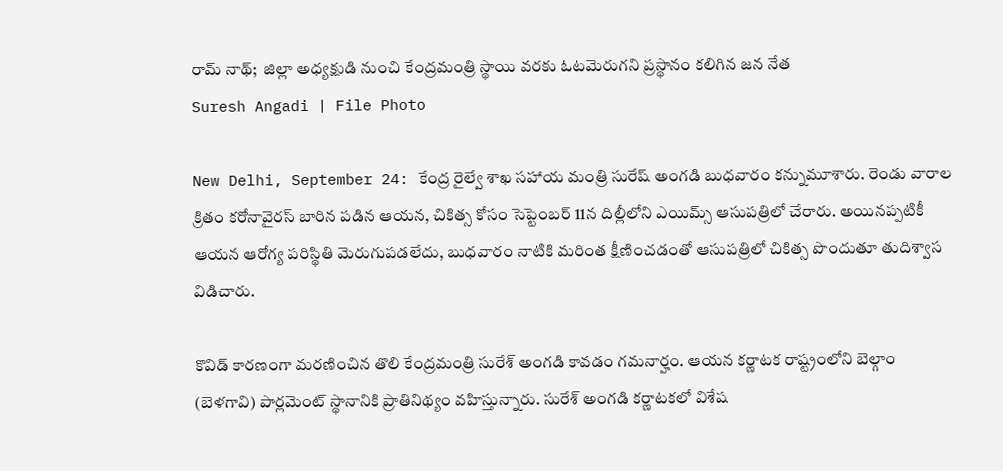రామ్ నాథ్;  జిల్లా అధ్యక్షుడి నుంచి కేంద్రమంత్రి స్థాయి వరకు ఓటమెరుగని ప్రస్థానం కలిగిన జన నేత
Suresh Angadi | File Photo

New Delhi, September 24: కేంద్ర రైల్వే శాఖ సహాయ మంత్రి సురేష్ అంగడి బుధవారం కన్నుమూశారు. రెండు వారాల క్రితం కరోనావైరస్ బారిన పడిన ఆయన, చికిత్స కోసం సెప్టెంబర్ 11న దిల్లీలోని ఎయిమ్స్ ఆసుపత్రిలో చేరారు. అయినప్పటికీ ఆయన ఆరోగ్య పరిస్థితి మెరుగుపడలేదు, బుధవారం నాటికి మరింత క్షీణించడంతో ఆసుపత్రిలో చికిత్స పొందుతూ తుదిశ్వాస విడిచారు.

కొవిడ్ కారణంగా మరణించిన తొలి కేంద్రమంత్రి సురేశ్ అంగడి కావడం గమనార్హం. ఆయన కర్ణాటక రాష్ట్రంలోని బెల్గాం (బెళగావి) పార్లమెంట్ స్థానానికి ప్రాతినిథ్యం వహిస్తున్నారు. సురేశ్ అంగడి కర్ణాటకలో విశేష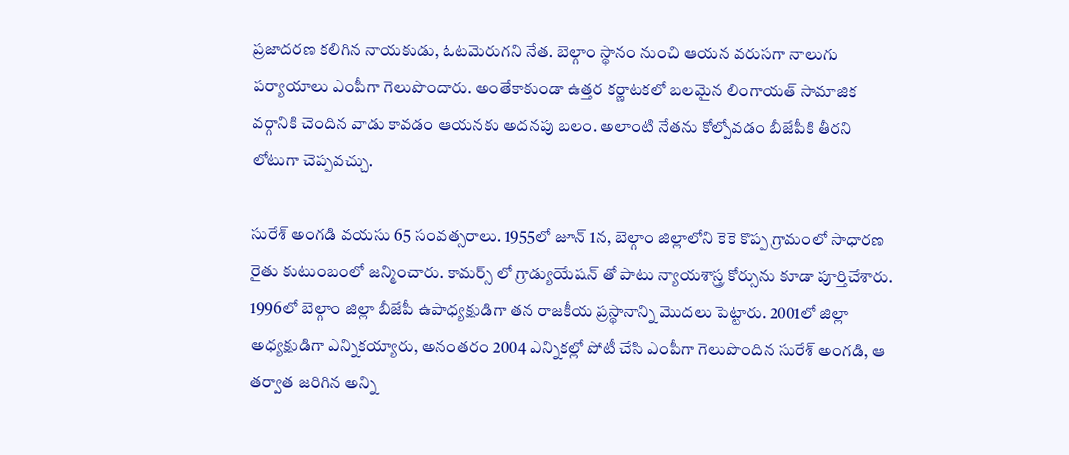ప్రజాదరణ కలిగిన నాయకుడు, ఓటమెరుగని నేత. బెల్గాం స్థానం నుంచి ఆయన వరుసగా నాలుగు పర్యాయాలు ఎంపీగా గెలుపొందారు. అంతేకాకుండా ఉత్తర కర్ణాటకలో బలమైన లింగాయత్ సామాజిక వర్గానికి చెందిన వాడు కావడం ఆయనకు అదనపు బలం. అలాంటి నేతను కోల్పోవడం బీజేపీకి తీరని లోటుగా చెప్పవచ్చు.

సురేశ్ అంగడి వయసు 65 సంవత్సరాలు. 1955లో జూన్ 1న, బెల్గాం జిల్లాలోని కెకె కొప్ప గ్రామంలో సాధారణ రైతు కుటుంబంలో జన్మించారు. కామర్స్ లో గ్రాడ్యుయేషన్ తో పాటు న్యాయశాస్త్ర కోర్సును కూడా పూర్తిచేశారు. 1996లో బెల్గాం జిల్లా బీజేపీ ఉపాధ్యక్షుడిగా తన రాజకీయ ప్రస్థానాన్ని మొదలు పెట్టారు. 2001లో జిల్లా అధ్యక్షుడిగా ఎన్నికయ్యారు, అనంతరం 2004 ఎన్నికల్లో పోటీ చేసి ఎంపీగా గెలుపొందిన సురేశ్ అంగడి, ఆ తర్వాత జరిగిన అన్ని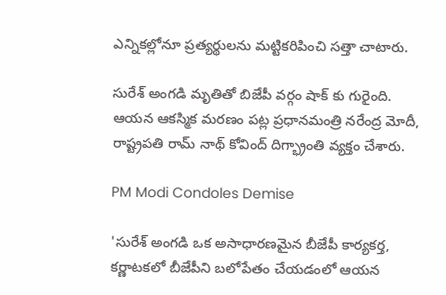ఎన్నికల్లోనూ ప్రత్యర్థులను మట్టికరిపించి సత్తా చాటారు.

సురేశ్ అంగడి మృతితో బిజేపీ వర్గం షాక్ కు గురైంది. ఆయన ఆకస్మిక మరణం పట్ల ప్రధానమంత్రి నరేంద్ర మోదీ, రాష్ట్రపతి రామ్ నాథ్ కోవింద్ దిగ్భ్రాంతి వ్యక్తం చేశారు.

PM Modi Condoles Demise

'సురేశ్ అంగడి ఒక అసాధారణమైన బీజేపీ కార్యకర్త, కర్ణాటకలో బీజేపీని బలోపేతం చేయడంలో ఆయన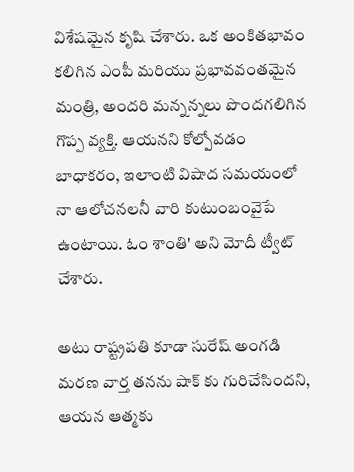విశేషమైన కృషి చేశారు. ఒక అంకితభావం కలిగిన ఎంపీ మరియు ప్రభావవంతమైన మంత్రి, అందరి మన్నన్నలు పొందగలిగిన గొప్ప వ్యక్తి. ఆయనని కోల్పోవడం బాధాకరం, ఇలాంటి విషాద సమయంలో నా ఆలోచనలనీ వారి కుటుంబంవైపే ఉంటాయి. ఓం శాంతి' అని మోదీ ట్వీట్ చేశారు.

అటు రాష్ట్రపతి కూడా సురేష్ అంగడి మరణ వార్త తనను షాక్ కు గురిచేసిందని, ఆయన ఆత్మకు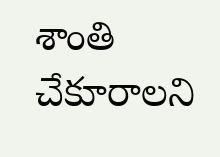శాంతి చేకూరాలని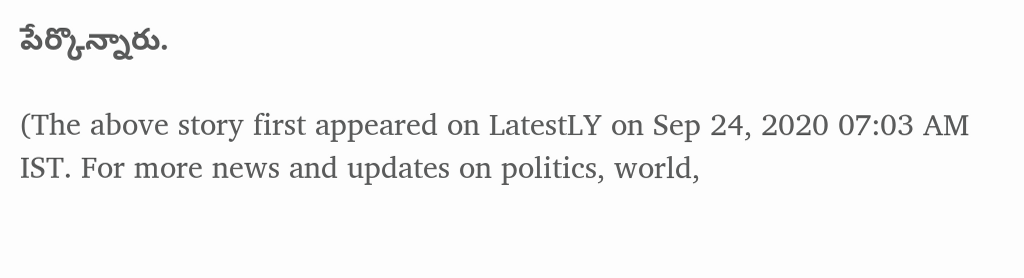పేర్కొన్నారు.

(The above story first appeared on LatestLY on Sep 24, 2020 07:03 AM IST. For more news and updates on politics, world,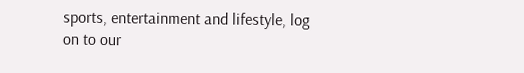sports, entertainment and lifestyle, log on to our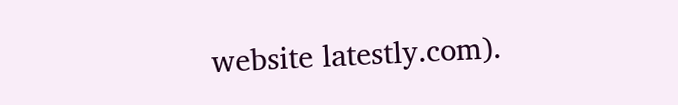website latestly.com).